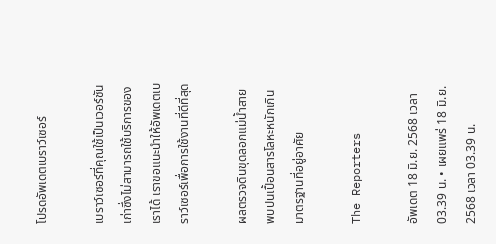โปรดอัพเดตเบราว์เซอร์

เบราว์เซอร์ที่คุณใช้เป็นเวอร์ชันเก่าซึ่งไม่สามารถใช้บริการของเราได้ เราขอแนะนำให้อัพเดตเบราว์เซอร์เพื่อการใช้งานที่ดีที่สุด

ผลตรวจดินขุดลอกแม่น้ำสาย พบปนเปื้อนสารโลหะหนักเกินมาตรฐานที่อยู่อาศัย

The Reporters

อัพเดต 18 มิ.ย. 2568 เวลา 03.39 น. • เผยแพร่ 18 มิ.ย. 2568 เวลา 03.39 น.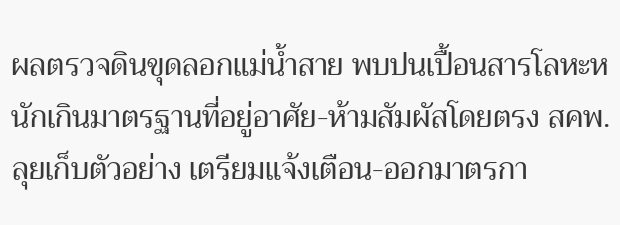ผลตรวจดินขุดลอกแม่น้ำสาย พบปนเปื้อนสารโลหะหนักเกินมาตรฐานที่อยู่อาศัย-ห้ามสัมผัสโดยตรง สคพ.ลุยเก็บตัวอย่าง เตรียมแจ้งเตือน-ออกมาตรกา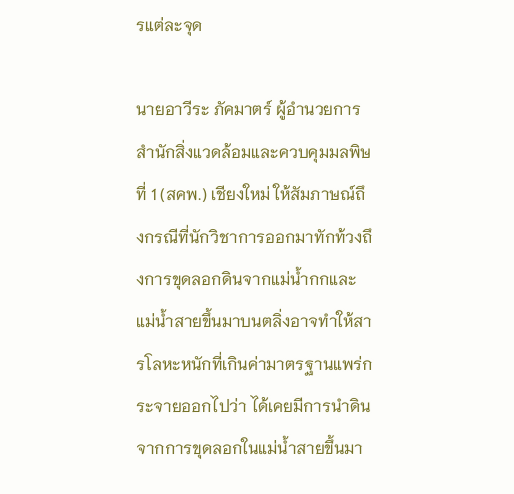รแต่ละจุด

นายอาวีระ ภัคมาตร์ ผู้อำนวยการสำนักสิ่งแวดล้อมและควบคุมมลพิษที่ 1 (สคพ.) เชียงใหม่ ให้สัมภาษณ์ถึงกรณีที่นักวิชาการออกมาทักท้วงถึงการขุดลอกดินจากแม่น้ำกกและแม่น้ำสายขึ้นมาบนตลิ่งอาจทำให้สารโลหะหนักที่เกินค่ามาตรฐานแพร่กระจายออกไปว่า ได้เคยมีการนำดินจากการขุดลอกในแม่น้ำสายขึ้นมา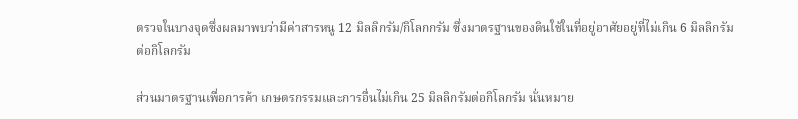ตรวจในบางจุดซึ่งผลมาพบว่ามีค่าสารหนู 12 มิลลิกรัม/กิโลกกรัม ซึ่งมาตรฐานของดินใช้ในที่อยู่อาศัยอยู่ที่ไม่เกิน 6 มิลลิกรัมต่อกิโลกรัม

ส่วนมาตรฐานเพื่อการค้า เกษตรกรรมและการอื่นไม่เกิน 25 มิลลิกรัมต่อกิโลกรัม นั่นหมาย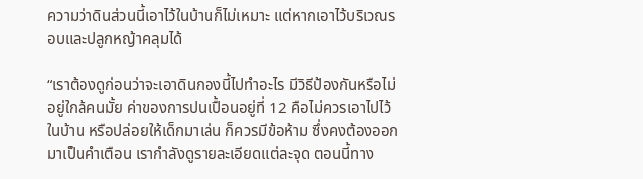ความว่าดินส่วนนี้เอาไว้ในบ้านก็ไม่เหมาะ แต่หากเอาไว้บริเวณรอบและปลูกหญ้าคลุมได้

“เราต้องดูก่อนว่าจะเอาดินกองนี้ไปทำอะไร มีวิธีป้องกันหรือไม่ อยู่ใกล้คนมั้ย ค่าของการปนเปื้อนอยู่ที่ 12 คือไม่ควรเอาไปไว้ในบ้าน หรือปล่อยให้เด็กมาเล่น ก็ควรมีข้อห้าม ซึ่งคงต้องออกมาเป็นคำเตือน เรากำลังดูรายละเอียดแต่ละจุด ตอนนี้ทาง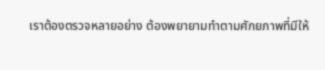เราต้องตรวจหลายอย่าง ต้องพยายามทำตามศักยภาพที่มีให้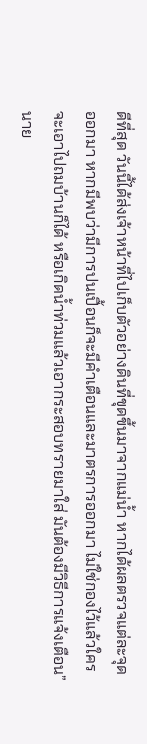ดีที่สุด วันนี้ได้ส่งเจ้าหน้าที่ไปเก็บตัวอย่างดินที่ขุดขึ้นมาจากแม่น้ำ หากได้ผลตรวจแต่ละจุดออกมา หากมีพบว่ามีการปนเปื้อนก็จะมีคำเตือนและมาตรการออกมา ไม่ใช่กองไว้แล้วใครจะเอาไปถมบ้านก็ได้ หรือเกิดน้ำท่วมแล้วเอากระสอบทรายมาใส่ มันต้องมีวิธีการแจ้งเตือน” นาย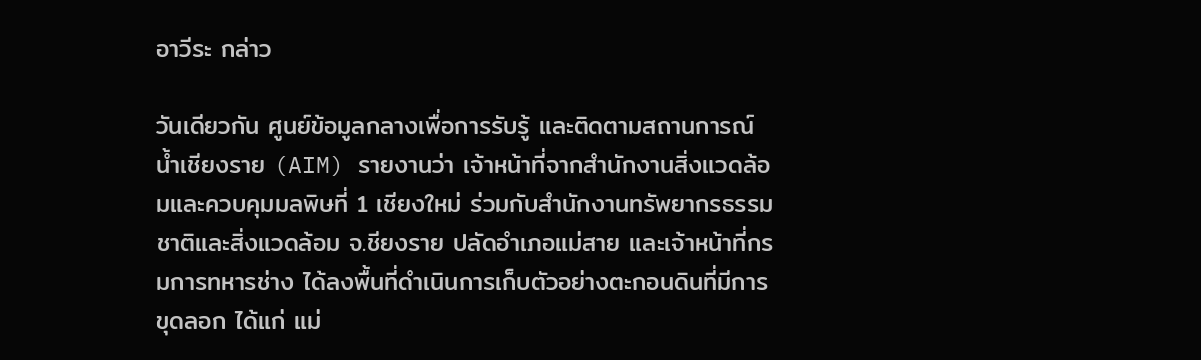อาวีระ กล่าว

วันเดียวกัน ศูนย์ข้อมูลกลางเพื่อการรับรู้ และติดตามสถานการณ์น้ำเชียงราย (AIM) รายงานว่า เจ้าหน้าที่จากสำนักงานสิ่งแวดล้อมและควบคุมมลพิษที่ 1 เชียงใหม่ ร่วมกับสำนักงานทรัพยากรธรรมชาติและสิ่งแวดล้อม จ.ชียงราย ปลัดอำเภอแม่สาย และเจ้าหน้าที่กรมการทหารช่าง ได้ลงพื้นที่ดำเนินการเก็บตัวอย่างตะกอนดินที่มีการขุดลอก ได้แก่ แม่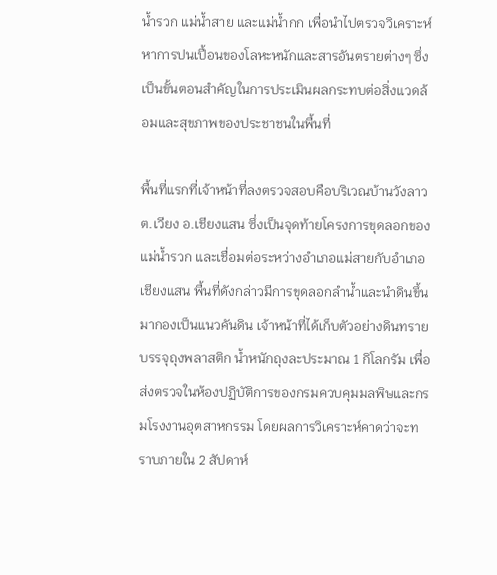น้ำรวก แม่น้ำสาย และแม่น้ำกก เพื่อนำไปตรวจวิเคราะห์หาการปนเปื้อนของโลหะหนักและสารอันตรายต่างๆ ซึ่งเป็นขั้นตอนสำคัญในการประเมินผลกระทบต่อสิ่งแวดล้อมและสุขภาพของประชาชนในพื้นที่

พื้นที่แรกที่เจ้าหน้าที่ลงตรวจสอบคือบริเวณบ้านวังลาว ต.เวียง อ.เชียงแสน ซึ่งเป็นจุดท้ายโครงการขุดลอกของแม่น้ำรวก และเชื่อมต่อระหว่างอำเภอแม่สายกับอำเภอเชียงแสน พื้นที่ดังกล่าวมีการขุดลอกลำน้ำและนำดินขึ้นมากองเป็นแนวคันดิน เจ้าหน้าที่ได้เก็บตัวอย่างดินทรายบรรจุถุงพลาสติก น้ำหนักถุงละประมาณ 1 กิโลกรัม เพื่อส่งตรวจในห้องปฏิบัติการของกรมควบคุมมลพิษและกรมโรงงานอุตสาหกรรม โดยผลการวิเคราะห์คาดว่าจะทราบภายใน 2 สัปดาห์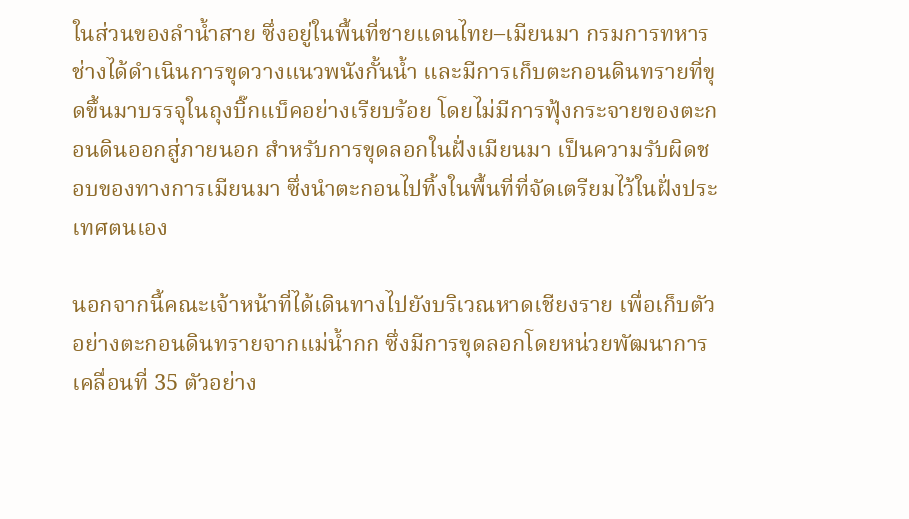ในส่วนของลำน้ำสาย ซึ่งอยู่ในพื้นที่ชายแดนไทย–เมียนมา กรมการทหารช่างได้ดำเนินการขุดวางแนวพนังกั้นน้ำ และมีการเก็บตะกอนดินทรายที่ขุดขึ้นมาบรรจุในถุงบิ๊กแบ็คอย่างเรียบร้อย โดยไม่มีการฟุ้งกระจายของตะกอนดินออกสู่ภายนอก สำหรับการขุดลอกในฝั่งเมียนมา เป็นความรับผิดชอบของทางการเมียนมา ซึ่งนำตะกอนไปทิ้งในพื้นที่ที่จัดเตรียมไว้ในฝั่งประเทศตนเอง

นอกจากนี้คณะเจ้าหน้าที่ได้เดินทางไปยังบริเวณหาดเชียงราย เพื่อเก็บตัวอย่างตะกอนดินทรายจากแม่น้ำกก ซึ่งมีการขุดลอกโดยหน่วยพัฒนาการเคลื่อนที่ 35 ตัวอย่าง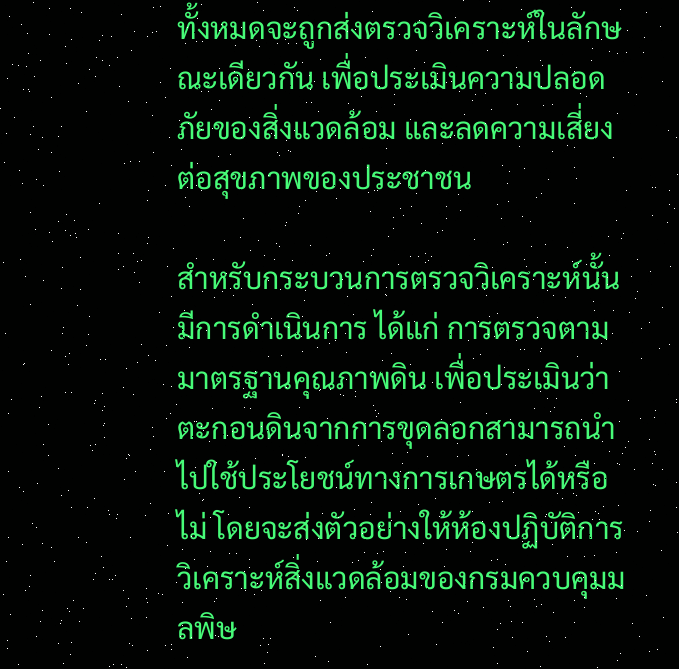ทั้งหมดจะถูกส่งตรวจวิเคราะห์ในลักษณะเดียวกัน เพื่อประเมินความปลอดภัยของสิ่งแวดล้อม และลดความเสี่ยงต่อสุขภาพของประชาชน

สำหรับกระบวนการตรวจวิเคราะห์นั้น มีการดำเนินการ ได้แก่ การตรวจตามมาตรฐานคุณภาพดิน เพื่อประเมินว่าตะกอนดินจากการขุดลอกสามารถนำไปใช้ประโยชน์ทางการเกษตรได้หรือไม่ โดยจะส่งตัวอย่างให้ห้องปฏิบัติการวิเคราะห์สิ่งแวดล้อมของกรมควบคุมมลพิษ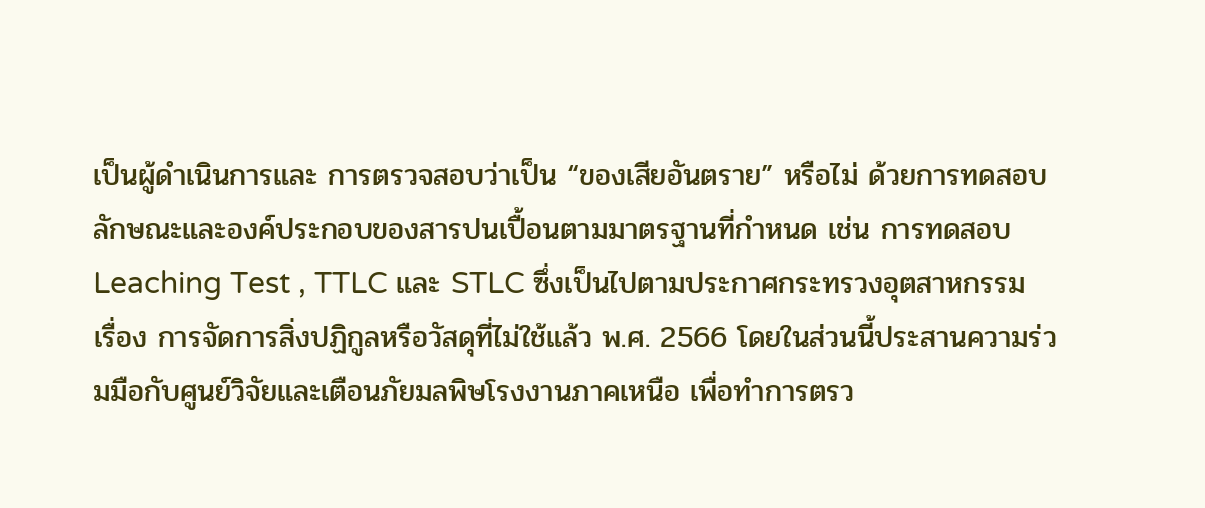เป็นผู้ดำเนินการและ การตรวจสอบว่าเป็น “ของเสียอันตราย” หรือไม่ ด้วยการทดสอบลักษณะและองค์ประกอบของสารปนเปื้อนตามมาตรฐานที่กำหนด เช่น การทดสอบ Leaching Test , TTLC และ STLC ซึ่งเป็นไปตามประกาศกระทรวงอุตสาหกรรม เรื่อง การจัดการสิ่งปฏิกูลหรือวัสดุที่ไม่ใช้แล้ว พ.ศ. 2566 โดยในส่วนนี้ประสานความร่วมมือกับศูนย์วิจัยและเตือนภัยมลพิษโรงงานภาคเหนือ เพื่อทำการตรว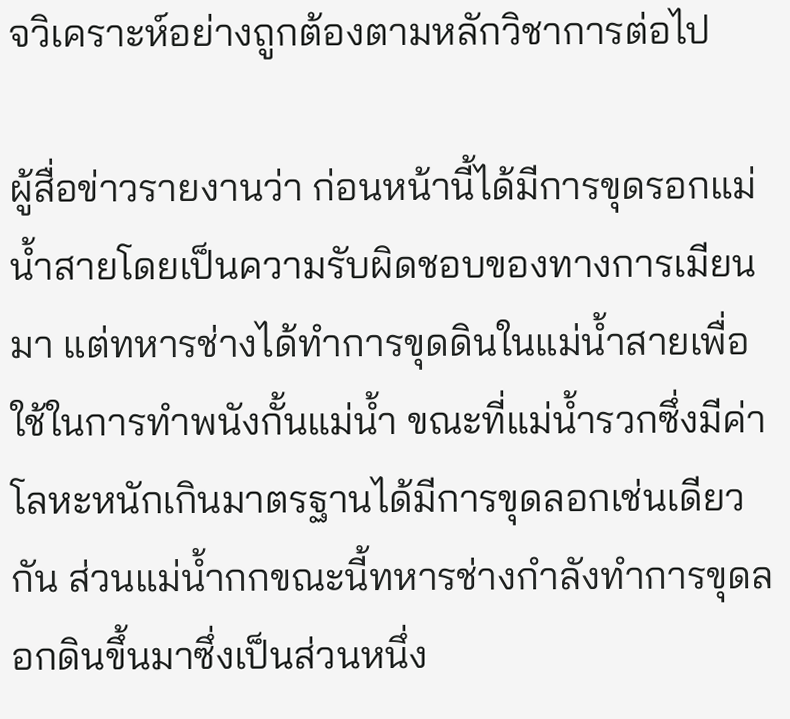จวิเคราะห์อย่างถูกต้องตามหลักวิชาการต่อไป

ผู้สื่อข่าวรายงานว่า ก่อนหน้านี้ได้มีการขุดรอกแม่น้ำสายโดยเป็นความรับผิดชอบของทางการเมียนมา แต่ทหารช่างได้ทำการขุดดินในแม่น้ำสายเพื่อใช้ในการทำพนังกั้นแม่น้ำ ขณะที่แม่น้ำรวกซึ่งมีค่าโลหะหนักเกินมาตรฐานได้มีการขุดลอกเช่นเดียวกัน ส่วนแม่น้ำกกขณะนี้ทหารช่างกำลังทำการขุดลอกดินขึ้นมาซึ่งเป็นส่วนหนึ่ง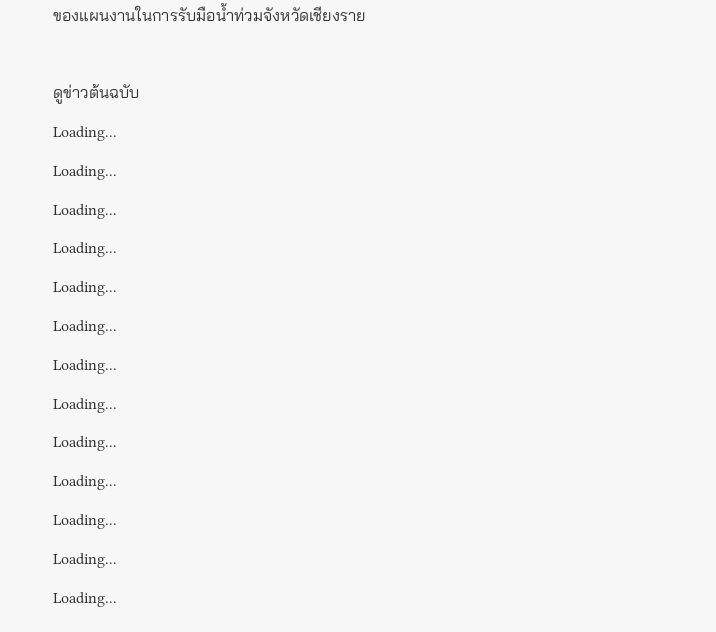ของแผนงานในการรับมือน้ำท่วมจังหวัดเชียงราย

ดูข่าวต้นฉบับ
Loading...
Loading...
Loading...
Loading...
Loading...
Loading...
Loading...
Loading...
Loading...
Loading...
Loading...
Loading...
Loading...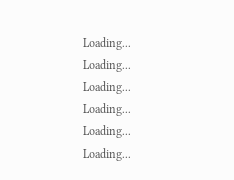Loading...
Loading...
Loading...
Loading...
Loading...
Loading...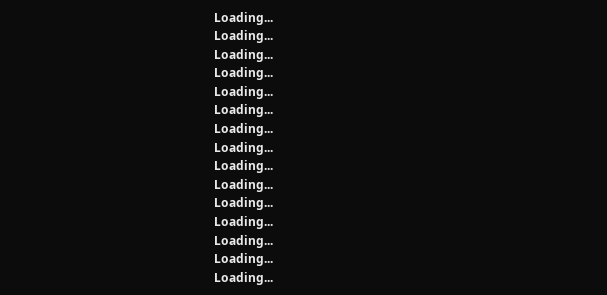Loading...
Loading...
Loading...
Loading...
Loading...
Loading...
Loading...
Loading...
Loading...
Loading...
Loading...
Loading...
Loading...
Loading...
Loading...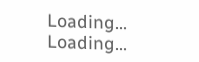Loading...
Loading...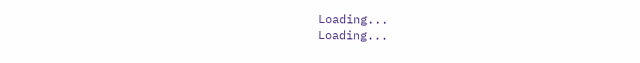Loading...
Loading...